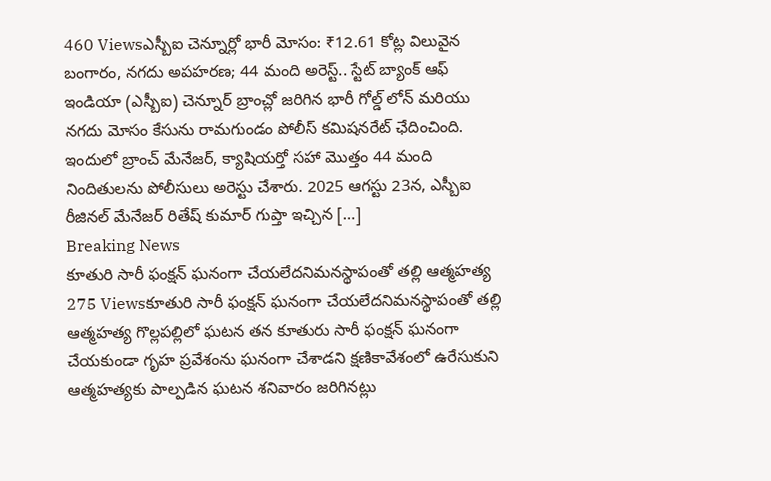460 Viewsఎస్బీఐ చెన్నూర్లో భారీ మోసం: ₹12.61 కోట్ల విలువైన బంగారం, నగదు అపహరణ; 44 మంది అరెస్ట్.. స్టేట్ బ్యాంక్ ఆఫ్ ఇండియా (ఎస్బీఐ) చెన్నూర్ బ్రాంచ్లో జరిగిన భారీ గోల్డ్ లోన్ మరియు నగదు మోసం కేసును రామగుండం పోలీస్ కమిషనరేట్ ఛేదించింది. ఇందులో బ్రాంచ్ మేనేజర్, క్యాషియర్తో సహా మొత్తం 44 మంది నిందితులను పోలీసులు అరెస్టు చేశారు. 2025 ఆగస్టు 23న, ఎస్బీఐ రీజినల్ మేనేజర్ రితేష్ కుమార్ గుప్తా ఇచ్చిన […]
Breaking News
కూతురి సారీ ఫంక్షన్ ఘనంగా చేయలేదనిమనస్థాపంతో తల్లి ఆత్మహత్య
275 Viewsకూతురి సారీ ఫంక్షన్ ఘనంగా చేయలేదనిమనస్థాపంతో తల్లి ఆత్మహత్య గొల్లపల్లిలో ఘటన తన కూతురు సారీ ఫంక్షన్ ఘనంగా చేయకుండా గృహ ప్రవేశంను ఘనంగా చేశాడని క్షణికావేశంలో ఉరేసుకుని ఆత్మహత్యకు పాల్పడిన ఘటన శనివారం జరిగినట్లు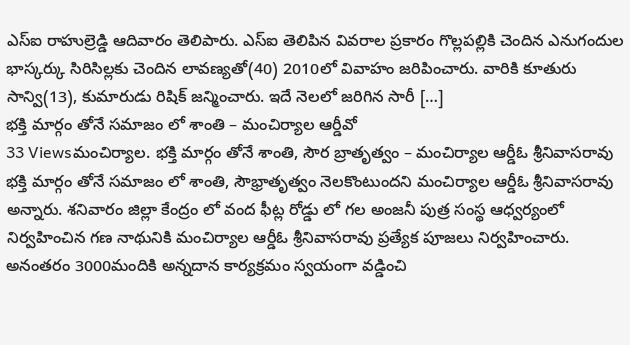ఎస్ఐ రాహుల్రెడ్డి ఆదివారం తెలిపారు. ఎస్ఐ తెలిపిన వివరాల ప్రకారం గొల్లపల్లికి చెందిన ఎనుగందుల భాస్కర్కు సిరిసిల్లకు చెందిన లావణ్యతో(40) 2010లో వివాహం జరిపించారు. వారికి కూతురు సాన్వి(13), కుమారుడు రిషిక్ జన్మించారు. ఇదే నెలలో జరిగిన సారీ […]
భక్తి మార్గం తోనే సమాజం లో శాంతి – మంచిర్యాల ఆర్డీవో
33 Viewsమంచిర్యాల. భక్తి మార్గం తోనే శాంతి, సౌర బ్రాతృత్వం – మంచిర్యాల ఆర్డీఓ శ్రీనివాసరావు భక్తి మార్గం తోనే సమాజం లో శాంతి, సౌభ్రాతృత్వం నెలకొంటుందని మంచిర్యాల ఆర్డీఓ శ్రీనివాసరావు అన్నారు. శనివారం జిల్లా కేంద్రం లో వంద ఫీట్ల రోడ్డు లో గల అంజనీ పుత్ర సంస్థ ఆధ్వర్యంలో నిర్వహించిన గణ నాథునికి మంచిర్యాల ఆర్డీఓ శ్రీనివాసరావు ప్రత్యేక పూజలు నిర్వహించారు. అనంతరం 3000మందికి అన్నదాన కార్యక్రమం స్వయంగా వడ్డించి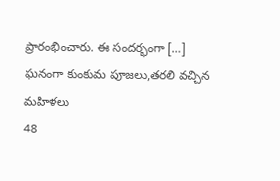ప్రారంభించారు. ఈ సందర్భంగా […]
ఘనంగా కుంకుమ పూజలు,తరలి వచ్చిన మహిళలు
48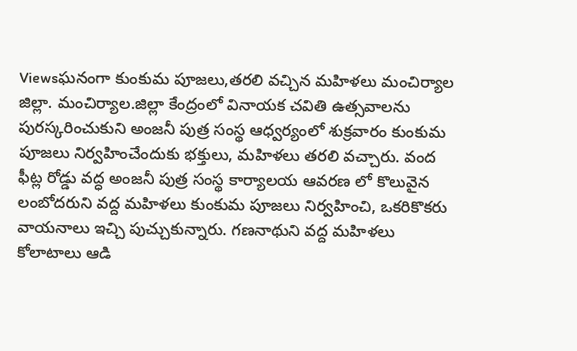Viewsఘనంగా కుంకుమ పూజలు,తరలి వచ్చిన మహిళలు మంచిర్యాల జిల్లా. మంచిర్యాల.జిల్లా కేంద్రంలో వినాయక చవితి ఉత్సవాలను పురస్కరించుకుని అంజనీ పుత్ర సంస్థ ఆధ్వర్యంలో శుక్రవారం కుంకుమ పూజలు నిర్వహించేందుకు భక్తులు, మహిళలు తరలి వచ్చారు. వంద ఫీట్ల రోడ్డు వద్ధ అంజనీ పుత్ర సంస్థ కార్యాలయ ఆవరణ లో కొలువైన లంబోదరుని వద్ద మహిళలు కుంకుమ పూజలు నిర్వహించి, ఒకరికొకరు వాయనాలు ఇచ్చి పుచ్చుకున్నారు. గణనాథుని వద్ద మహిళలు కోలాటాలు ఆడి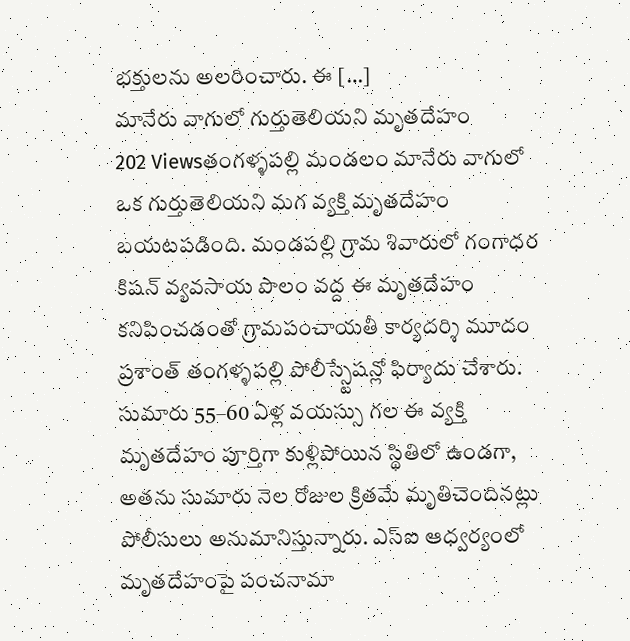భక్తులను అలరించారు. ఈ […]
మానేరు వాగులో గుర్తుతెలియని మృతదేహం
202 Viewsతంగళ్ళపల్లి మండలం మానేరు వాగులో ఒక గుర్తుతెలియని మగ వ్యక్తి మృతదేహం బయటపడింది. మండపల్లి గ్రామ శివారులో గంగాధర కిషన్ వ్యవసాయ పొలం వద్ద ఈ మృతదేహం కనిపించడంతో గ్రామపంచాయతీ కార్యదర్శి మూదం ప్రశాంత్ తంగళ్ళపల్లి పోలీస్స్టేషన్లో ఫిర్యాదు చేశారు. సుమారు 55–60 ఏళ్ల వయస్సు గల ఈ వ్యక్తి మృతదేహం పూర్తిగా కుళ్లిపోయిన స్థితిలో ఉండగా, అతను సుమారు నెల రోజుల క్రితమే మృతిచెందినట్లు పోలీసులు అనుమానిస్తున్నారు. ఎస్ఐ ఆధ్వర్యంలో మృతదేహంపై పంచనామా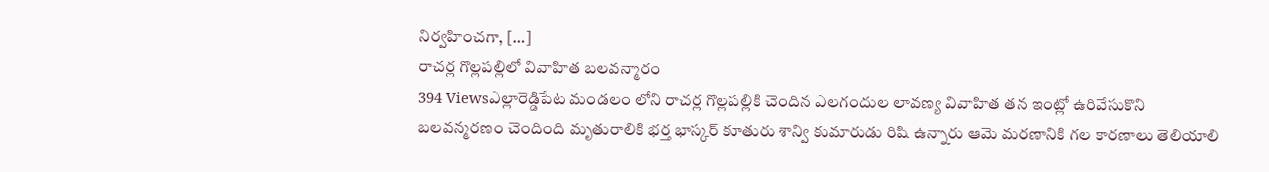నిర్వహించగా, […]
రాచర్ల గొల్లపల్లిలో వివాహిత బలవన్మారం
394 Viewsఎల్లారెడ్డిపేట మండలం లోని రాచర్ల గొల్లపల్లికి చెందిన ఎలగందుల లావణ్య వివాహిత తన ఇంట్లో ఉరివేసుకొని బలవన్మరణం చెందింది మృతురాలికి భర్త భాస్కర్ కూతురు శాన్వి కుమారుడు రిషి ఉన్నారు ఆమె మరణానికి గల కారణాలు తెలియాలి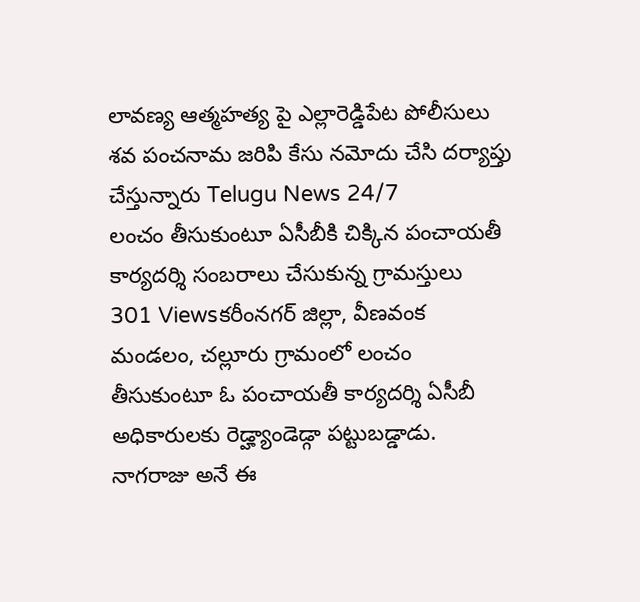లావణ్య ఆత్మహత్య పై ఎల్లారెడ్డిపేట పోలీసులు శవ పంచనామ జరిపి కేసు నమోదు చేసి దర్యాప్తు చేస్తున్నారు Telugu News 24/7
లంచం తీసుకుంటూ ఏసీబీకి చిక్కిన పంచాయతీ కార్యదర్శి సంబరాలు చేసుకున్న గ్రామస్తులు
301 Viewsకరీంనగర్ జిల్లా, వీణవంక మండలం, చల్లూరు గ్రామంలో లంచం తీసుకుంటూ ఓ పంచాయతీ కార్యదర్శి ఏసీబీ అధికారులకు రెడ్హ్యాండెడ్గా పట్టుబడ్డాడు. నాగరాజు అనే ఈ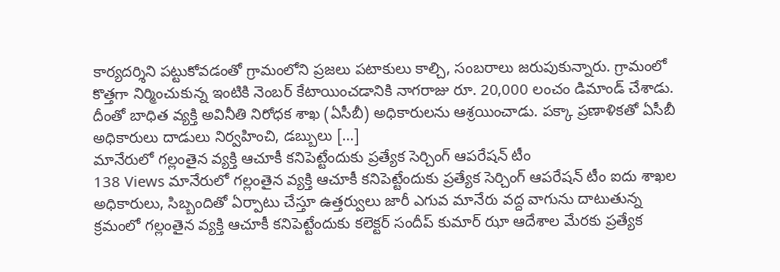కార్యదర్శిని పట్టుకోవడంతో గ్రామంలోని ప్రజలు పటాకులు కాల్చి, సంబరాలు జరుపుకున్నారు. గ్రామంలో కొత్తగా నిర్మించుకున్న ఇంటికి నెంబర్ కేటాయించడానికి నాగరాజు రూ. 20,000 లంచం డిమాండ్ చేశాడు. దీంతో బాధిత వ్యక్తి అవినీతి నిరోధక శాఖ (ఏసీబీ) అధికారులను ఆశ్రయించాడు. పక్కా ప్రణాళికతో ఏసీబీ అధికారులు దాడులు నిర్వహించి, డబ్బులు […]
మానేరులో గల్లంతైన వ్యక్తి ఆచూకీ కనిపెట్టేందుకు ప్రత్యేక సెర్చింగ్ ఆపరేషన్ టీం
138 Views మానేరులో గల్లంతైన వ్యక్తి ఆచూకీ కనిపెట్టేందుకు ప్రత్యేక సెర్చింగ్ ఆపరేషన్ టీం ఐదు శాఖల అధికారులు, సిబ్బందితో ఏర్పాటు చేస్తూ ఉత్తర్వులు జారీ ఎగువ మానేరు వద్ద వాగును దాటుతున్న క్రమంలో గల్లంతైన వ్యక్తి ఆచూకీ కనిపెట్టేందుకు కలెక్టర్ సందీప్ కుమార్ ఝా ఆదేశాల మేరకు ప్రత్యేక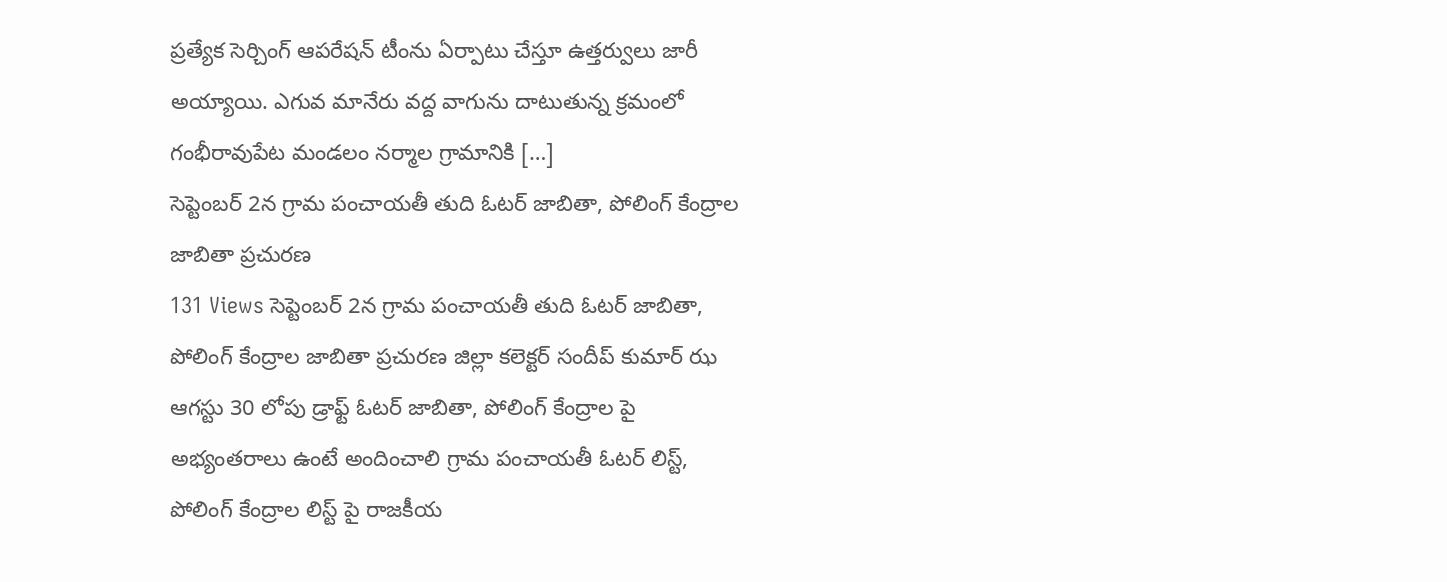ప్రత్యేక సెర్చింగ్ ఆపరేషన్ టీంను ఏర్పాటు చేస్తూ ఉత్తర్వులు జారీ అయ్యాయి. ఎగువ మానేరు వద్ద వాగును దాటుతున్న క్రమంలో గంభీరావుపేట మండలం నర్మాల గ్రామానికి […]
సెప్టెంబర్ 2న గ్రామ పంచాయతీ తుది ఓటర్ జాబితా, పోలింగ్ కేంద్రాల జాబితా ప్రచురణ
131 Views సెప్టెంబర్ 2న గ్రామ పంచాయతీ తుది ఓటర్ జాబితా, పోలింగ్ కేంద్రాల జాబితా ప్రచురణ జిల్లా కలెక్టర్ సందీప్ కుమార్ ఝ ఆగస్టు 30 లోపు డ్రాఫ్ట్ ఓటర్ జాబితా, పోలింగ్ కేంద్రాల పై అభ్యంతరాలు ఉంటే అందించాలి గ్రామ పంచాయతీ ఓటర్ లిస్ట్, పోలింగ్ కేంద్రాల లిస్ట్ పై రాజకీయ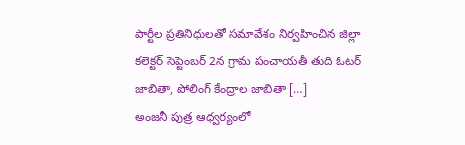పార్టీల ప్రతినిధులతో సమావేశం నిర్వహించిన జిల్లా కలెక్టర్ సెప్టెంబర్ 2న గ్రామ పంచాయతీ తుది ఓటర్ జాబితా, పోలింగ్ కేంద్రాల జాబితా […]
అంజనీ పుత్ర ఆధ్వర్యంలో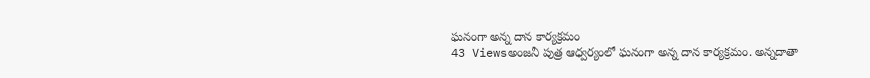ఘనంగా అన్న దాన కార్యక్రమం
43 Viewsఅంజనీ పుత్ర ఆధ్వర్యంలో ఘనంగా అన్న దాన కార్యక్రమం. అన్నదాతా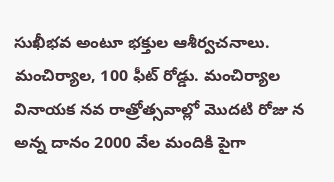సుఖీభవ అంటూ భక్తుల ఆశీర్వచనాలు. మంచిర్యాల, 100 ఫీట్ రోడ్డు. మంచిర్యాల వినాయక నవ రాత్రోత్సవాల్లో మొదటి రోజు న అన్న దానం 2000 వేల మందికి పైగా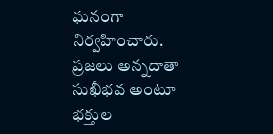ఘనంగా నిర్వహించారు. ప్రజలు అన్నదాతా సుఖీభవ అంటూ భక్తుల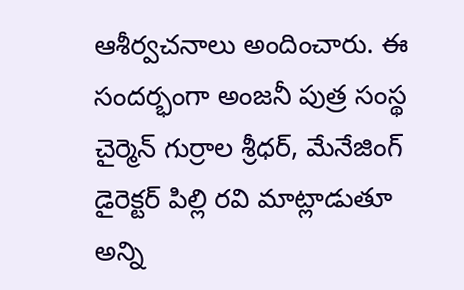ఆశీర్వచనాలు అందించారు. ఈ సందర్భంగా అంజనీ పుత్ర సంస్థ చైర్మెన్ గుర్రాల శ్రీధర్, మేనేజింగ్ డైరెక్టర్ పిల్లి రవి మాట్లాడుతూ అన్ని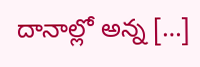దానాల్లో అన్న […]